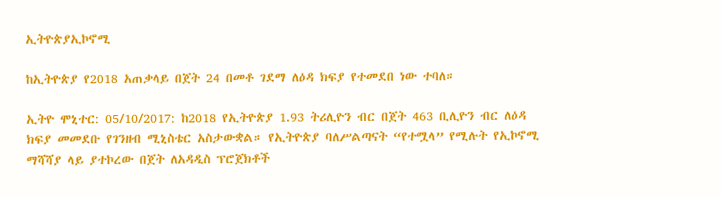ኢትዮጵያኢኮኖሚ

ከኢትዮጵያ የ2018 አጠቃላይ በጀት 24 በመቶ ገደማ ለዕዳ ክፍያ የተመደበ ነው ተባለ።

ኢትዮ ሞኒተር: 05/10/2017: ከ2018 የኢትዮጵያ 1.93 ትሪሊዮን ብር በጀት 463 ቢሊዮን ብር ለዕዳ ክፍያ መመደቡ የገንዘብ ሚኒስቴር አስታውቋል። የኢትዮጵያ ባለሥልጣናት “የተሟላ” የሚሉት የኢኮኖሚ ማሻሻያ ላይ ያተኮረው በጀት ለአዳዲስ ፕሮጀክቶች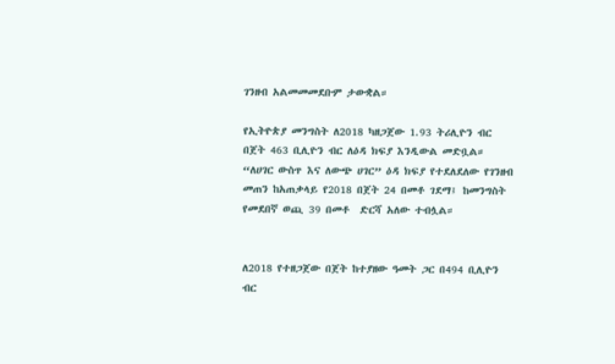ገንዘብ አልመመመደቡም ታውቋል።

የኢትዮጵያ መንግስት ለ2018 ካዘጋጀው 1.93 ትሪሊዮን ብር በጀት 463 ቢሊዮን ብር ለዕዳ ክፍያ እንዲውል መድቧል። “ለሀገር ውስጥ እና ለውጭ ሀገር” ዕዳ ክፍያ የተደለደለው የገንዘብ መጠን ከአጠቃላይ የ2018 በጀት 24 በመቶ ገደማ፤ ከመንግስት የመደበኛ ወጪ 39 በመቶ  ድርሻ አለው ተብሏል።


ለ2018 የተዘጋጀው በጀት ከተያዘው ዓመት ጋር በ494 ቢሊዮን ብር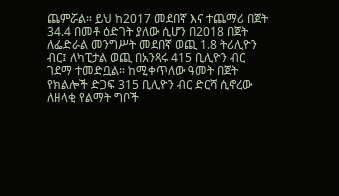ጨምሯል። ይህ ከ2017 መደበኛ እና ተጨማሪ በጀት 34.4 በመቶ ዕድገት ያለው ሲሆን በ2018 በጀት ለፌድራል መንግሥት መደበኛ ወጪ 1.8 ትሪሊዮን ብር፤ ለካፒታል ወጪ በአንጻሩ 415 ቢሊዮን ብር ገደማ ተመድቧል። ከሚቀጥለው ዓመት በጀት የክልሎች ድጋፍ 315 ቢሊዮን ብር ድርሻ ሲኖረው ለዘላቂ የልማት ግቦች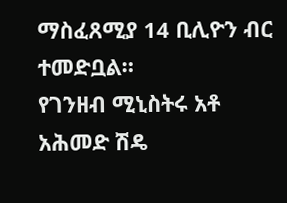ማስፈጸሚያ 14 ቢሊዮን ብር ተመድቧል።
የገንዘብ ሚኒስትሩ አቶ አሕመድ ሽዴ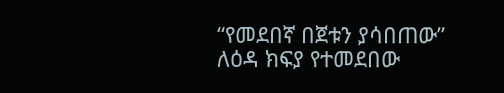“የመደበኛ በጀቱን ያሳበጠው” ለዕዳ ክፍያ የተመደበው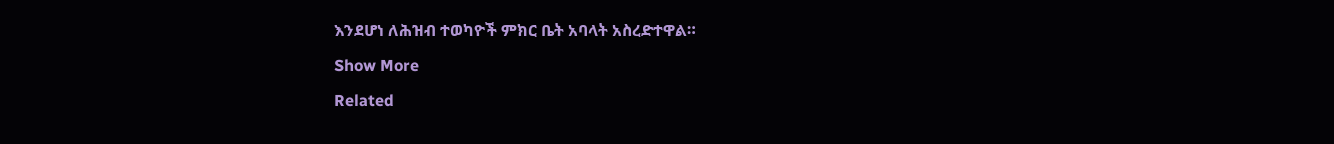እንደሆነ ለሕዝብ ተወካዮች ምክር ቤት አባላት አስረድተዋል።

Show More

Related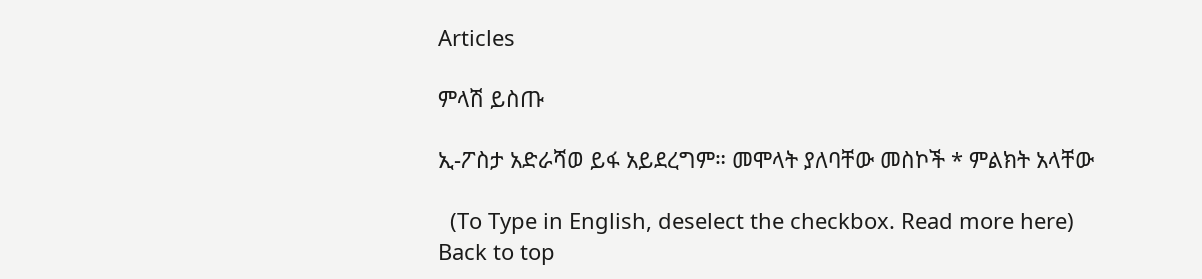Articles

ምላሽ ይስጡ

ኢ-ፖስታ አድራሻወ ይፋ አይደረግም። መሞላት ያለባቸው መስኮች * ምልክት አላቸው

  (To Type in English, deselect the checkbox. Read more here)
Back to top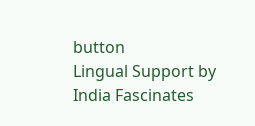button
Lingual Support by India Fascinates